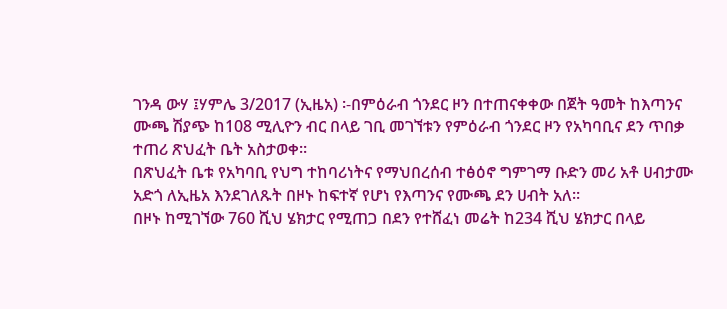ገንዳ ውሃ ፤ሃምሌ 3/2017 (ኢዜአ) ፡-በምዕራብ ጎንደር ዞን በተጠናቀቀው በጀት ዓመት ከእጣንና ሙጫ ሽያጭ ከ108 ሚሊዮን ብር በላይ ገቢ መገኘቱን የምዕራብ ጎንደር ዞን የአካባቢና ደን ጥበቃ ተጠሪ ጽህፈት ቤት አስታወቀ።
በጽህፈት ቤቱ የአካባቢ የህግ ተከባሪነትና የማህበረሰብ ተፅዕኖ ግምገማ ቡድን መሪ አቶ ሀብታሙ አድጎ ለኢዜአ እንደገለጹት በዞኑ ከፍተኛ የሆነ የእጣንና የሙጫ ደን ሀብት አለ።
በዞኑ ከሚገኘው 760 ሺህ ሄክታር የሚጠጋ በደን የተሸፈነ መሬት ከ234 ሺህ ሄክታር በላይ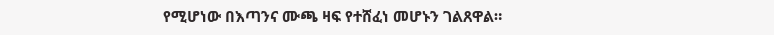የሚሆነው በእጣንና ሙጫ ዛፍ የተሸፈነ መሆኑን ገልጸዋል።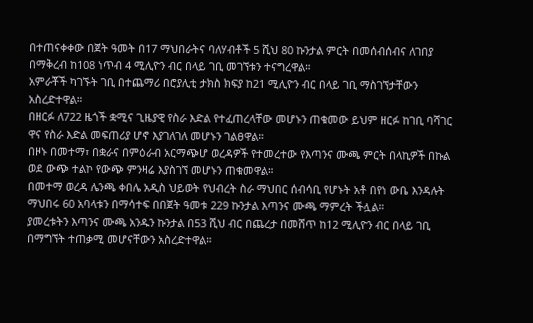በተጠናቀቀው በጀት ዓመት በ17 ማህበራትና ባለሃብቶች 5 ሺህ 80 ኩንታል ምርት በመሰብሰብና ለገበያ በማቅረብ ከ108 ነጥብ 4 ሚሊዮን ብር በላይ ገቢ መገኘቱን ተናግረዋል።
አምራቾች ካገኙት ገቢ በተጨማሪ በሮያሊቲ ታክስ ክፍያ ከ21 ሚሊዮን ብር በላይ ገቢ ማስገኘታቸውን አስረድተዋል።
በዘርፉ ለ722 ዜጎች ቋሚና ጊዜያዊ የስራ እድል የተፈጠረላቸው መሆኑን ጠቁመው ይህም ዘርፉ ከገቢ ባሻገር ዋና የስራ እድል መፍጠሪያ ሆኖ እያገለገለ መሆኑን ገልፀዋል።
በዞኑ በመተማ፣ በቋራና በምዕራብ አርማጭሆ ወረዳዎች የተመረተው የእጣንና ሙጫ ምርት በላኪዎች በኩል ወደ ውጭ ተልኮ የውጭ ምንዛሬ እያስገኘ መሆኑን ጠቁመዋል።
በመተማ ወረዳ ሌንጫ ቀበሌ አዲስ ህይወት የህብረት ስራ ማህበር ሰብሳቢ የሆኑት አቶ በየነ ውቤ እንዳሉት ማህበሩ 60 አባላቱን በማሳተፍ በበጀት ዓመቱ 229 ኩንታል እጣንና ሙጫ ማምረት ችሏል።
ያመረቱትን እጣንና ሙጫ አንዱን ኩንታል በ53 ሺህ ብር በጨረታ በመሸጥ ከ12 ሚሊዮን ብር በላይ ገቢ በማግኘት ተጠቃሚ መሆናቸውን አስረድተዋል።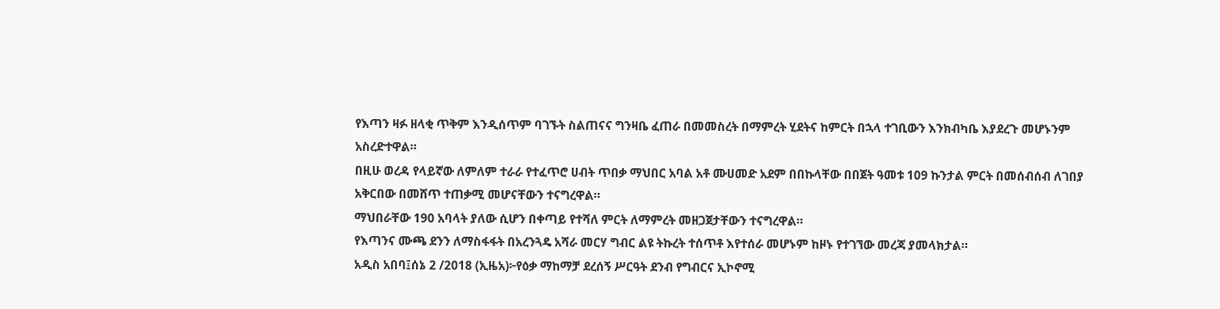የእጣን ዛፉ ዘላቂ ጥቅም እንዲሰጥም ባገኙት ስልጠናና ግንዛቤ ፈጠራ በመመስረት በማምረት ሂደትና ከምርት በኋላ ተገቢውን እንክብካቤ እያደረጉ መሆኑንም አስረድተዋል።
በዚሁ ወረዳ የላይኛው ለምለም ተራራ የተፈጥሮ ሀብት ጥበቃ ማህበር አባል አቶ ሙሀመድ አደም በበኩላቸው በበጀት ዓመቱ 109 ኩንታል ምርት በመሰብሰብ ለገበያ አቅርበው በመሸጥ ተጠቃሚ መሆናቸውን ተናግረዋል።
ማህበራቸው 190 አባላት ያለው ሲሆን በቀጣይ የተሻለ ምርት ለማምረት መዘጋጀታቸውን ተናግረዋል።
የእጣንና ሙጫ ደንን ለማስፋፋት በአረንጓዴ አሻራ መርሃ ግብር ልዩ ትኩረት ተሰጥቶ እየተሰራ መሆኑም ከዞኑ የተገኘው መረጃ ያመላክታል።
አዲስ አበባ፤ሰኔ 2 /2018 (ኢዜአ)፦የዕቃ ማከማቻ ደረሰኝ ሥርዓት ደንብ የግብርና ኢኮኖሚ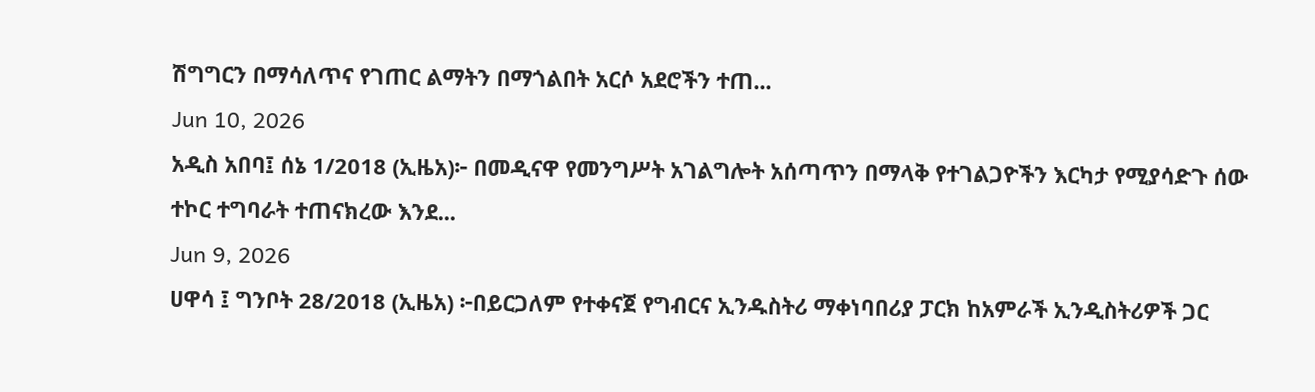ሽግግርን በማሳለጥና የገጠር ልማትን በማጎልበት አርሶ አደሮችን ተጠ...
Jun 10, 2026
አዲስ አበባ፤ ሰኔ 1/2018 (ኢዜአ)፦ በመዲናዋ የመንግሥት አገልግሎት አሰጣጥን በማላቅ የተገልጋዮችን እርካታ የሚያሳድጉ ሰው ተኮር ተግባራት ተጠናክረው እንደ...
Jun 9, 2026
ሀዋሳ ፤ ግንቦት 28/2018 (ኢዜአ) ፦በይርጋለም የተቀናጀ የግብርና ኢንዱስትሪ ማቀነባበሪያ ፓርክ ከአምራች ኢንዲስትሪዎች ጋር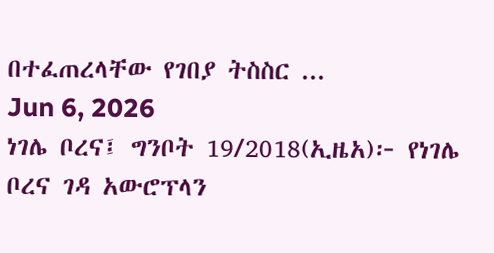በተፈጠረላቸው የገበያ ትስስር ...
Jun 6, 2026
ነገሌ ቦረና፤ ግንቦት 19/2018(ኢዜአ)፦ የነገሌ ቦረና ገዳ አውሮፕላን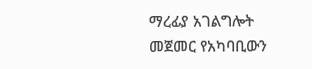ማረፊያ አገልግሎት መጀመር የአካባቢውን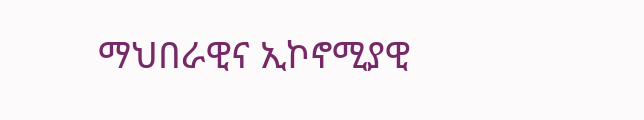ማህበራዊና ኢኮኖሚያዊ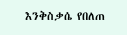እንቅስቃሴ የበለጠ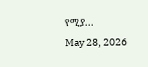የሚያ...
May 28, 2026